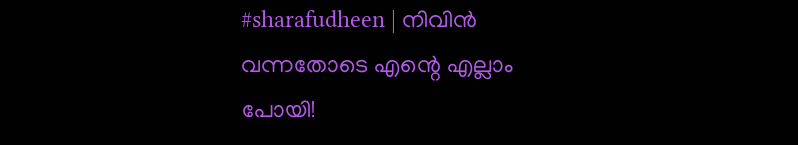#sharafudheen | നിവിൻ വന്നതോടെ എന്റെ എല്ലാം പോയി!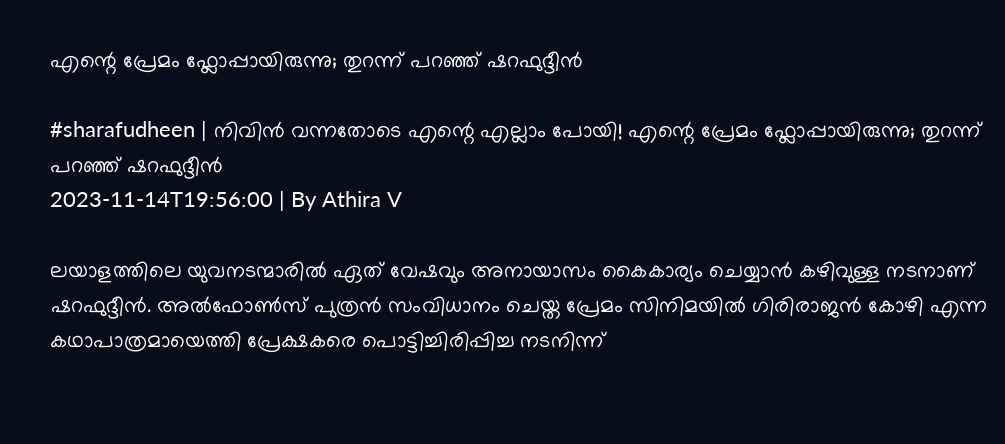എന്റെ പ്രേമം ഫ്ലോപ്പായിരുന്നു; തുറന്ന് പറഞ്ഞ് ഷറഫുദ്ദീൻ

#sharafudheen | നിവിൻ വന്നതോടെ എന്റെ എല്ലാം പോയി! എന്റെ പ്രേമം ഫ്ലോപ്പായിരുന്നു; തുറന്ന് പറഞ്ഞ് ഷറഫുദ്ദീൻ
2023-11-14T19:56:00 | By Athira V

ലയാളത്തിലെ യുവനടന്മാരിൽ ഏത് വേഷവും അനായാസം കൈകാര്യം ചെയ്യാൻ കഴിവുള്ള നടനാണ് ഷറഫുദ്ദീൻ. അൽഫോൺസ് പുത്രൻ സംവിധാനം ചെയ്ത പ്രേമം സിനിമയിൽ ഗിരിരാജന്‍ കോഴി എന്ന കഥാപാത്രമായെത്തി പ്രേക്ഷകരെ പൊട്ടിച്ചിരിപ്പിച്ച നടനിന്ന്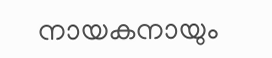നായകനായും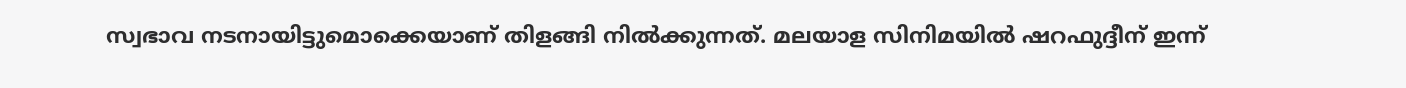സ്വഭാവ നടനായിട്ടുമൊക്കെയാണ് തിളങ്ങി നിൽക്കുന്നത്. മലയാള സിനിമയിൽ ഷറഫുദ്ദീന് ഇന്ന്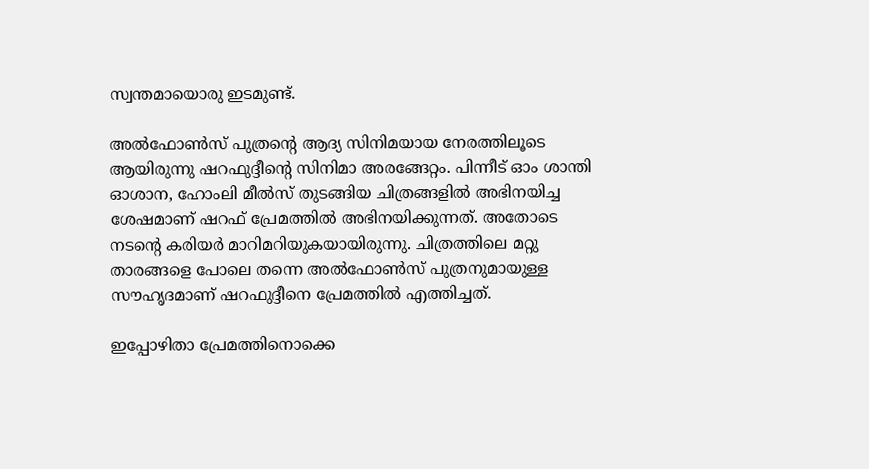സ്വന്തമായൊരു ഇടമുണ്ട്.

അൽഫോൺസ് പുത്രന്റെ ആദ്യ സിനിമയായ നേരത്തിലൂടെ ആയിരുന്നു ഷറഫുദ്ദീന്റെ സിനിമാ അരങ്ങേറ്റം. പിന്നീട് ഓം ശാന്തി ഓശാന, ഹോംലി മീൽസ് തുടങ്ങിയ ചിത്രങ്ങളിൽ അഭിനയിച്ച ശേഷമാണ് ഷറഫ് പ്രേമത്തിൽ അഭിനയിക്കുന്നത്. അതോടെ നടന്റെ കരിയർ മാറിമറിയുകയായിരുന്നു. ചിത്രത്തിലെ മറ്റു താരങ്ങളെ പോലെ തന്നെ അൽഫോൺസ് പുത്രനുമായുള്ള സൗഹൃദമാണ് ഷറഫുദ്ദീനെ പ്രേമത്തിൽ എത്തിച്ചത്.

ഇപ്പോഴിതാ പ്രേമത്തിനൊക്കെ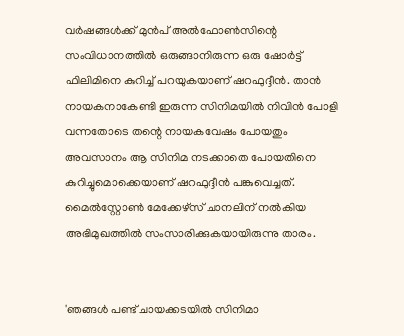വർഷങ്ങൾക്ക് മുൻപ് അൽഫോൺസിന്റെ സംവിധാനത്തിൽ ഒരുങ്ങാനിരുന്ന ഒരു ഷോർട്ട് ഫിലിമിനെ കുറിച്ച് പറയുകയാണ് ഷറഫുദ്ദീൻ. താൻ നായകനാകേണ്ടി ഇരുന്ന സിനിമയിൽ നിവിൻ പോളി വന്നതോടെ തന്റെ നായകവേഷം പോയതും അവസാനം ആ സിനിമ നടക്കാതെ പോയതിനെ കുറിച്ചുമൊക്കെയാണ് ഷറഫുദ്ദീൻ പങ്കുവെച്ചത്. മൈൽസ്റ്റോൺ മേക്കേഴ്‌സ് ചാനലിന് നൽകിയ അഭിമുഖത്തിൽ സംസാരിക്കുകയായിരുന്നു താരം.


'ഞങ്ങൾ പണ്ട് ചായക്കടയിൽ സിനിമാ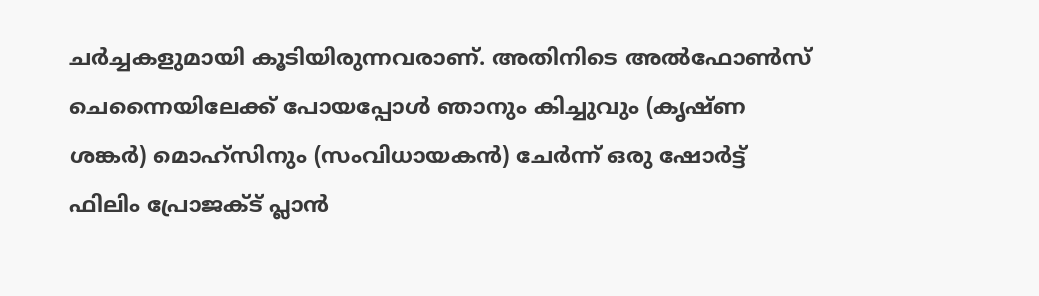ചർച്ചകളുമായി കൂടിയിരുന്നവരാണ്. അതിനിടെ അൽഫോൺസ് ചെന്നൈയിലേക്ക് പോയപ്പോൾ ഞാനും കിച്ചുവും (കൃഷ്ണ ശങ്കർ) മൊഹ്‌സിനും (സംവിധായകൻ) ചേർന്ന് ഒരു ഷോർട്ട് ഫിലിം പ്രോജക്ട് പ്ലാൻ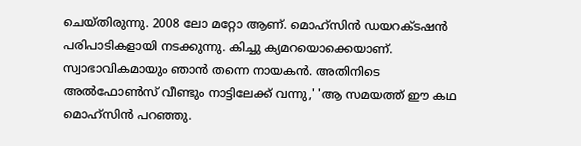ചെയ്തിരുന്നു. 2008 ലോ മറ്റോ ആണ്. മൊഹ്സിൻ ഡയറക്ടഷൻ പരിപാടികളായി നടക്കുന്നു. കിച്ചു ക്യമറയൊക്കെയാണ്. സ്വാഭാവികമായും ഞാൻ തന്നെ നായകൻ. അതിനിടെ അൽഫോൺസ് വീണ്ടും നാട്ടിലേക്ക് വന്നു,' 'ആ സമയത്ത് ഈ കഥ മൊഹ്‌സിൻ പറഞ്ഞു.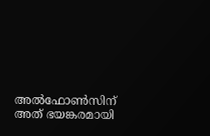അൽഫോൺസിന് അത് ഭയങ്കരമായി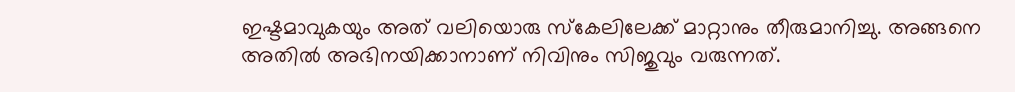ഇഷ്ടമാവുകയും അത് വലിയൊരു സ്കേലിലേക്ക് മാറ്റാനും തീരുമാനിച്ചു. അങ്ങനെ അതിൽ അഭിനയിക്കാനാണ് നിവിനും സിജുവും വരുന്നത്.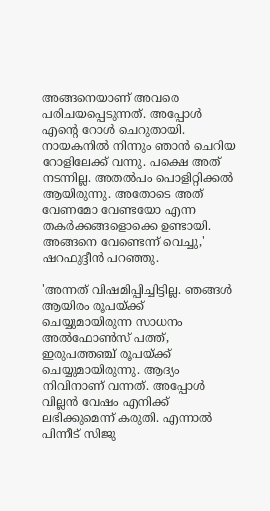അങ്ങനെയാണ് അവരെ പരിചയപ്പെടുന്നത്. അപ്പോൾ എന്റെ റോൾ ചെറുതായി. നായകനിൽ നിന്നും ഞാൻ ചെറിയ റോളിലേക്ക് വന്നു. പക്ഷെ അത് നടന്നില്ല. അതൽപം പൊളിറ്റിക്കൽ ആയിരുന്നു. അതോടെ അത് വേണമോ വേണ്ടയോ എന്ന തകർക്കങ്ങളൊക്കെ ഉണ്ടായി. അങ്ങനെ വേണ്ടെന്ന് വെച്ചു,' ഷറഫുദ്ദീൻ പറഞ്ഞു.

'അന്നത് വിഷമിപ്പിച്ചിട്ടില്ല. ഞങ്ങൾ ആയിരം രൂപയ്ക്ക് ചെയ്യുമായിരുന്ന സാധനം അൽഫോൺസ് പത്ത്, ഇരുപത്തഞ്ച് രൂപയ്ക്ക് ചെയ്യുമായിരുന്നു. ആദ്യം നിവിനാണ് വന്നത്. അപ്പോൾ വില്ലൻ വേഷം എനിക്ക് ലഭിക്കുമെന്ന് കരുതി. എന്നാൽ പിന്നീട് സിജു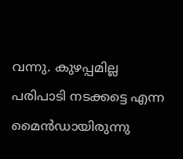വന്നു. കുഴപ്പമില്ല പരിപാടി നടക്കട്ടെ എന്ന മൈൻഡായിരുന്നു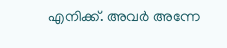എനിക്ക്. അവർ അന്നേ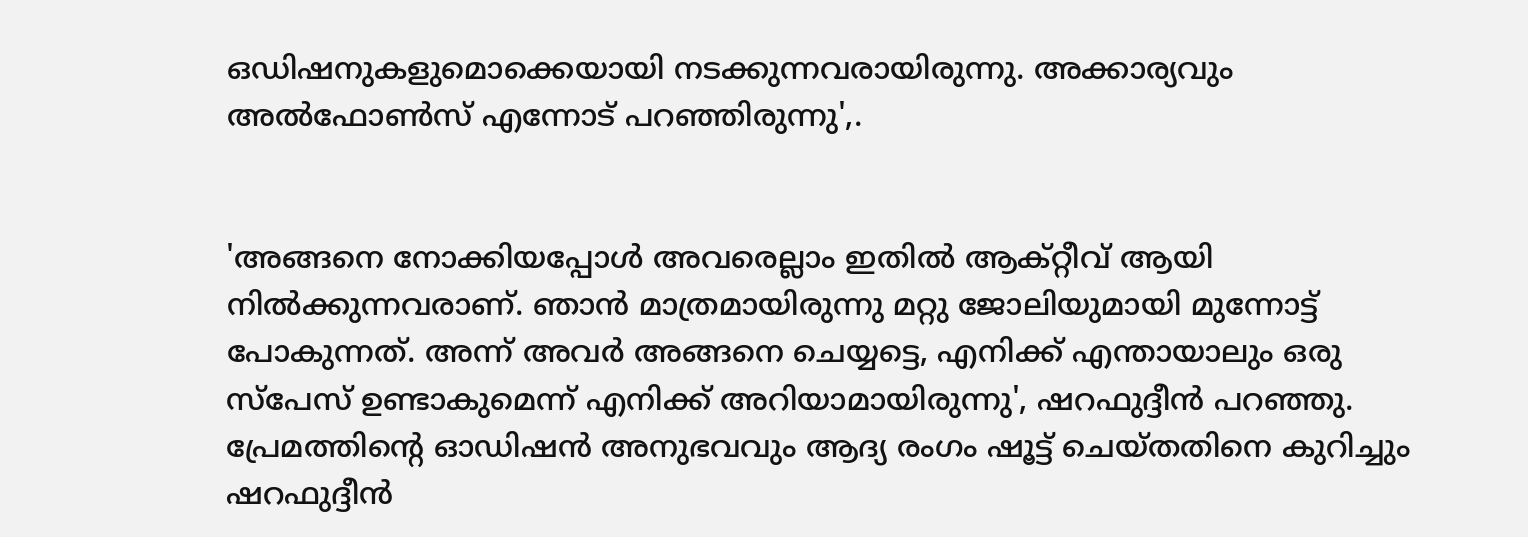ഒഡിഷനുകളുമൊക്കെയായി നടക്കുന്നവരായിരുന്നു. അക്കാര്യവും അൽഫോൺസ് എന്നോട് പറഞ്ഞിരുന്നു',.


'അങ്ങനെ നോക്കിയപ്പോൾ അവരെല്ലാം ഇതിൽ ആക്റ്റീവ് ആയി നിൽക്കുന്നവരാണ്. ഞാൻ മാത്രമായിരുന്നു മറ്റു ജോലിയുമായി മുന്നോട്ട് പോകുന്നത്. അന്ന് അവർ അങ്ങനെ ചെയ്യട്ടെ, എനിക്ക് എന്തായാലും ഒരു സ്‌പേസ് ഉണ്ടാകുമെന്ന് എനിക്ക് അറിയാമായിരുന്നു', ഷറഫുദ്ദീൻ പറഞ്ഞു. പ്രേമത്തിന്റെ ഓഡിഷൻ അനുഭവവും ആദ്യ രംഗം ഷൂട്ട് ചെയ്തതിനെ കുറിച്ചും ഷറഫുദ്ദീൻ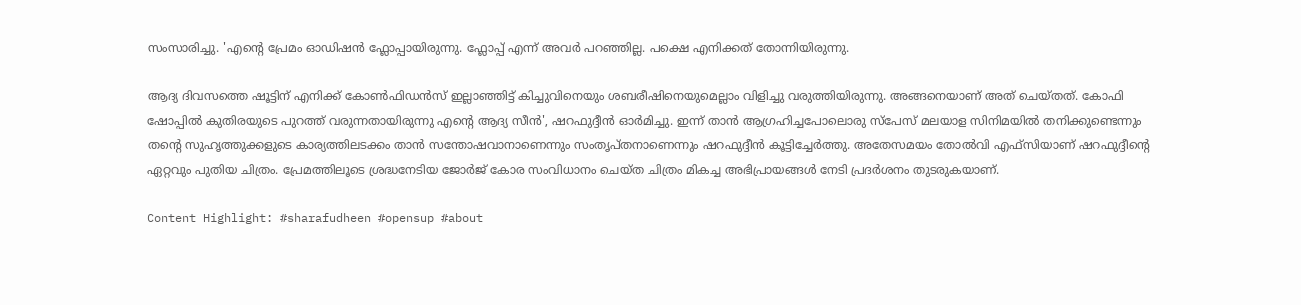സംസാരിച്ചു. 'എന്റെ പ്രേമം ഓഡിഷൻ ഫ്ലോപ്പായിരുന്നു. ഫ്ലോപ്പ് എന്ന് അവർ പറഞ്ഞില്ല. പക്ഷെ എനിക്കത് തോന്നിയിരുന്നു.

ആദ്യ ദിവസത്തെ ഷൂട്ടിന് എനിക്ക് കോൺഫിഡൻസ് ഇല്ലാഞ്ഞിട്ട് കിച്ചുവിനെയും ശബരീഷിനെയുമെല്ലാം വിളിച്ചു വരുത്തിയിരുന്നു. അങ്ങനെയാണ് അത് ചെയ്തത്. കോഫി ഷോപ്പിൽ കുതിരയുടെ പുറത്ത് വരുന്നതായിരുന്നു എന്റെ ആദ്യ സീൻ', ഷറഫുദ്ദീൻ ഓർമിച്ചു. ഇന്ന് താൻ ആഗ്രഹിച്ചപോലൊരു സ്‌പേസ് മലയാള സിനിമയിൽ തനിക്കുണ്ടെന്നും തന്റെ സുഹൃത്തുക്കളുടെ കാര്യത്തിലടക്കം താൻ സന്തോഷവാനാണെന്നും സംതൃപ്തനാണെന്നും ഷറഫുദ്ദീൻ കൂട്ടിച്ചേർത്തു. അതേസമയം തോൽവി എഫ്സിയാണ് ഷറഫുദ്ദീന്റെ ഏറ്റവും പുതിയ ചിത്രം. പ്രേമത്തിലൂടെ ശ്രദ്ധനേടിയ ജോർജ് കോര സംവിധാനം ചെയ്ത ചിത്രം മികച്ച അഭിപ്രായങ്ങൾ നേടി പ്രദർശനം തുടരുകയാണ്.

Content Highlight: #sharafudheen #opensup #about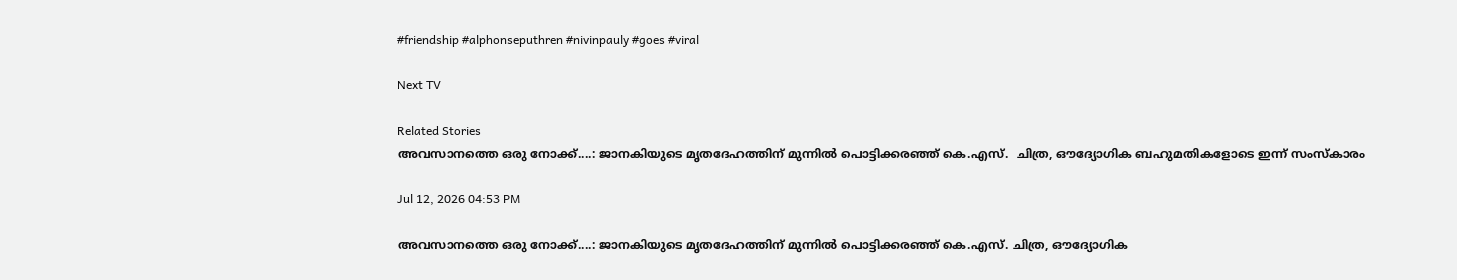#friendship #alphonseputhren #nivinpauly #goes #viral

Next TV

Related Stories
അവസാനത്തെ ഒരു നോക്ക്....: ജാനകിയുടെ മൃതദേഹത്തിന് മുന്നിൽ പൊട്ടിക്കരഞ്ഞ് കെ.എസ്.  ചിത്ര, ഔദ്യോഗിക ബഹുമതികളോടെ ഇന്ന് സംസ്കാരം

Jul 12, 2026 04:53 PM

അവസാനത്തെ ഒരു നോക്ക്....: ജാനകിയുടെ മൃതദേഹത്തിന് മുന്നിൽ പൊട്ടിക്കരഞ്ഞ് കെ.എസ്. ചിത്ര, ഔദ്യോഗിക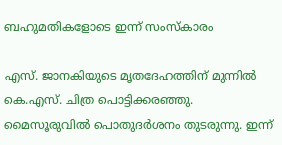ബഹുമതികളോടെ ഇന്ന് സംസ്കാരം

എസ്. ജാനകിയുടെ മൃതദേഹത്തിന് മുന്നിൽ കെ.എസ്. ചിത്ര പൊട്ടിക്കരഞ്ഞു. മൈസൂരുവിൽ പൊതുദർശനം തുടരുന്നു. ഇന്ന്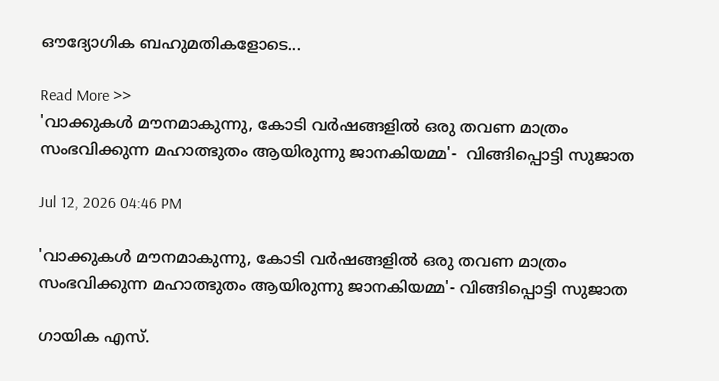ഔദ്യോഗിക ബഹുമതികളോടെ...

Read More >>
'വാക്കുകൾ മൗനമാകുന്നു, കോടി വർഷങ്ങളിൽ ഒരു തവണ മാത്രം സംഭവിക്കുന്ന മഹാത്ഭുതം ആയിരുന്നു ജാനകിയമ്മ'-  വിങ്ങിപ്പൊട്ടി സുജാത

Jul 12, 2026 04:46 PM

'വാക്കുകൾ മൗനമാകുന്നു, കോടി വർഷങ്ങളിൽ ഒരു തവണ മാത്രം സംഭവിക്കുന്ന മഹാത്ഭുതം ആയിരുന്നു ജാനകിയമ്മ'- വിങ്ങിപ്പൊട്ടി സുജാത

ഗായിക എസ്.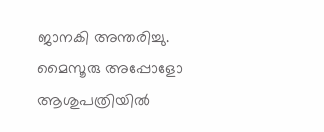ജാനകി അന്തരിച്ചു. മൈസൂരു അപ്പോളോ ആശുപത്രിയിൽ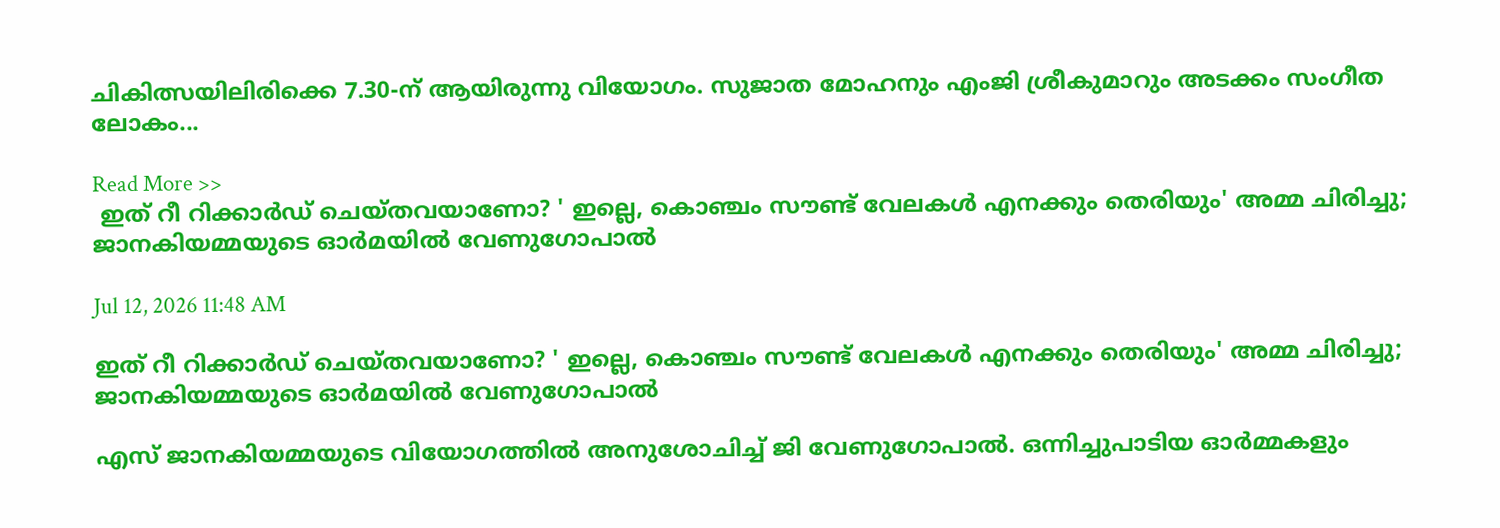ചികിത്സയിലിരിക്കെ 7.30-ന് ആയിരുന്നു വിയോഗം. സുജാത മോഹനും എംജി ശ്രീകുമാറും അടക്കം സംഗീത ലോകം...

Read More >>
 ഇത് റീ റിക്കാർഡ് ചെയ്തവയാണോ? ' ഇല്ലെ, കൊഞ്ചം സൗണ്ട് വേലകൾ എനക്കും തെരിയും' അമ്മ ചിരിച്ചു;  ജാനകിയമ്മയുടെ ഓർമയിൽ വേണുഗോപാൽ

Jul 12, 2026 11:48 AM

ഇത് റീ റിക്കാർഡ് ചെയ്തവയാണോ? ' ഇല്ലെ, കൊഞ്ചം സൗണ്ട് വേലകൾ എനക്കും തെരിയും' അമ്മ ചിരിച്ചു; ജാനകിയമ്മയുടെ ഓർമയിൽ വേണുഗോപാൽ

എസ് ജാനകിയമ്മയുടെ വിയോഗത്തിൽ അനുശോചിച്ച് ജി വേണുഗോപാൽ. ഒന്നിച്ചുപാടിയ ഓർമ്മകളും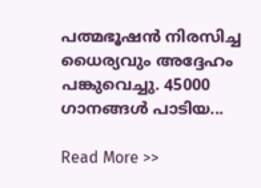പത്മഭൂഷൻ നിരസിച്ച ധൈര്യവും അദ്ദേഹം പങ്കുവെച്ചു. 45000 ഗാനങ്ങൾ പാടിയ...

Read More >>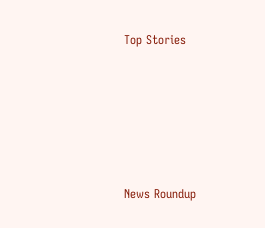Top Stories










News Roundup